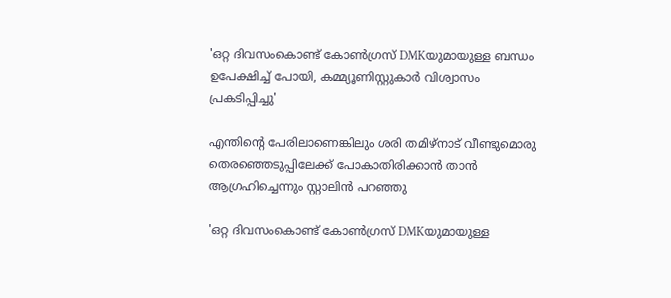'ഒറ്റ ദിവസംകൊണ്ട് കോൺഗ്രസ് DMKയുമായുള്ള ബന്ധം ഉപേക്ഷിച്ച് പോയി, കമ്മ്യൂണിസ്റ്റുകാർ വിശ്വാസം പ്രകടിപ്പിച്ചു'

എന്തിന്റെ പേരിലാണെങ്കിലും ശരി തമിഴ്‌നാട് വീണ്ടുമൊരു തെരഞ്ഞെടുപ്പിലേക്ക് പോകാതിരിക്കാന്‍ താന്‍ ആഗ്രഹിച്ചെന്നും സ്റ്റാലിൻ പറഞ്ഞു

'ഒറ്റ ദിവസംകൊണ്ട് കോൺഗ്രസ് DMKയുമായുള്ള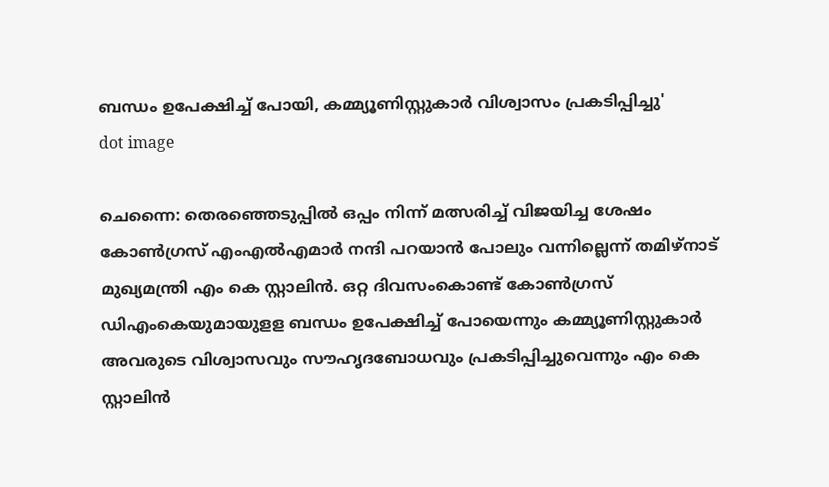ബന്ധം ഉപേക്ഷിച്ച് പോയി, കമ്മ്യൂണിസ്റ്റുകാർ വിശ്വാസം പ്രകടിപ്പിച്ചു'
dot image

ചെന്നൈ: തെരഞ്ഞെടുപ്പില്‍ ഒപ്പം നിന്ന് മത്സരിച്ച് വിജയിച്ച ശേഷം കോണ്‍ഗ്രസ് എംഎല്‍എമാര്‍ നന്ദി പറയാന്‍ പോലും വന്നില്ലെന്ന് തമിഴ്‌നാട് മുഖ്യമന്ത്രി എം കെ സ്റ്റാലിന്‍. ഒറ്റ ദിവസംകൊണ്ട് കോണ്‍ഗ്രസ് ഡിഎംകെയുമായുളള ബന്ധം ഉപേക്ഷിച്ച് പോയെന്നും കമ്മ്യൂണിസ്റ്റുകാര്‍ അവരുടെ വിശ്വാസവും സൗഹൃദബോധവും പ്രകടിപ്പിച്ചുവെന്നും എം കെ സ്റ്റാലിന്‍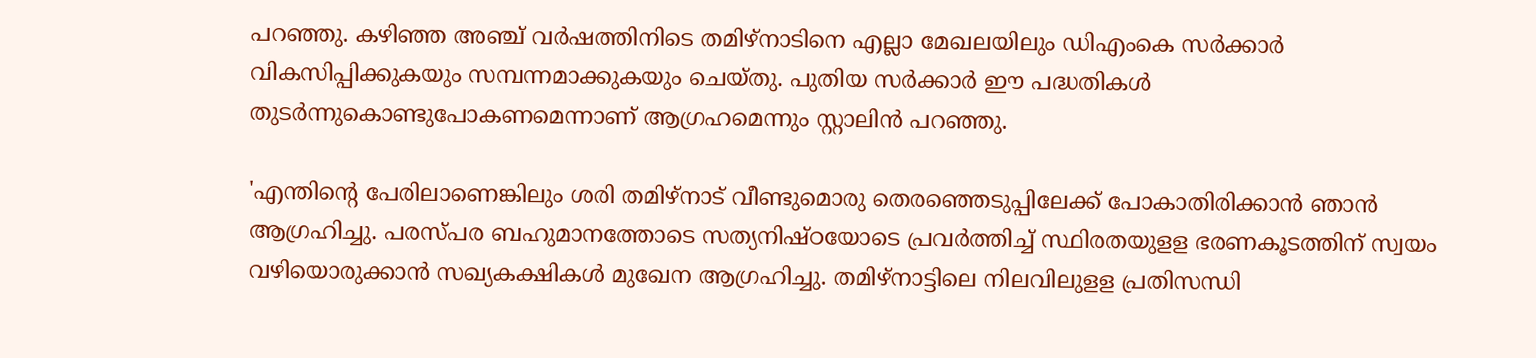പറഞ്ഞു. കഴിഞ്ഞ അഞ്ച് വര്‍ഷത്തിനിടെ തമിഴ്‌നാടിനെ എല്ലാ മേഖലയിലും ഡിഎംകെ സര്‍ക്കാര്‍ വികസിപ്പിക്കുകയും സമ്പന്നമാക്കുകയും ചെയ്തു. പുതിയ സര്‍ക്കാര്‍ ഈ പദ്ധതികള്‍ തുടര്‍ന്നുകൊണ്ടുപോകണമെന്നാണ് ആഗ്രഹമെന്നും സ്റ്റാലിന്‍ പറഞ്ഞു.

'എന്തിന്റെ പേരിലാണെങ്കിലും ശരി തമിഴ്‌നാട് വീണ്ടുമൊരു തെരഞ്ഞെടുപ്പിലേക്ക് പോകാതിരിക്കാന്‍ ഞാന്‍ ആഗ്രഹിച്ചു. പരസ്പര ബഹുമാനത്തോടെ സത്യനിഷ്ഠയോടെ പ്രവര്‍ത്തിച്ച് സ്ഥിരതയുളള ഭരണകൂടത്തിന് സ്വയം വഴിയൊരുക്കാന്‍ സഖ്യകക്ഷികള്‍ മുഖേന ആഗ്രഹിച്ചു. തമിഴ്‌നാട്ടിലെ നിലവിലുളള പ്രതിസന്ധി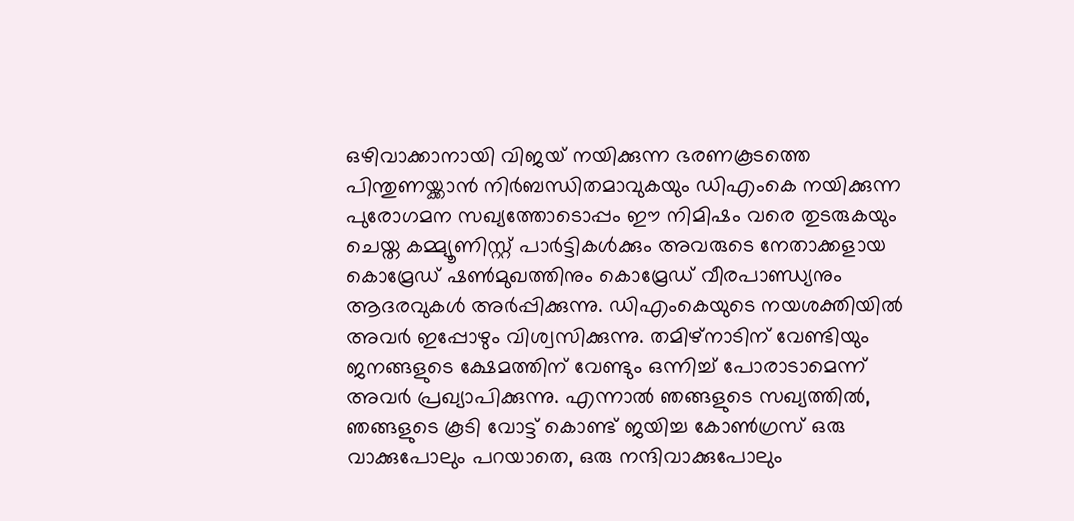ഒഴിവാക്കാനായി വിജയ് നയിക്കുന്ന ഭരണകൂടത്തെ പിന്തുണയ്ക്കാന്‍ നിര്‍ബന്ധിതമാവുകയും ഡിഎംകെ നയിക്കുന്ന പുരോഗമന സഖ്യത്തോടൊപ്പം ഈ നിമിഷം വരെ തുടരുകയും ചെയ്ത കമ്മ്യൂണിസ്റ്റ് പാര്‍ട്ടികള്‍ക്കും അവരുടെ നേതാക്കളായ കൊമ്രേഡ് ഷണ്‍മുഖത്തിനും കൊമ്രേഡ് വീരപാണ്ഡ്യനും ആദരവുകള്‍ അര്‍പ്പിക്കുന്നു. ഡിഎംകെയുടെ നയശക്തിയില്‍ അവര്‍ ഇപ്പോഴും വിശ്വസിക്കുന്നു. തമിഴ്‌നാടിന് വേണ്ടിയും ജനങ്ങളുടെ ക്ഷേമത്തിന് വേണ്ടും ഒന്നിച്ച് പോരാടാമെന്ന് അവര്‍ പ്രഖ്യാപിക്കുന്നു. എന്നാല്‍ ഞങ്ങളുടെ സഖ്യത്തില്‍, ഞങ്ങളുടെ കൂടി വോട്ട് കൊണ്ട് ജയിച്ച കോണ്‍ഗ്രസ് ഒരു വാക്കുപോലും പറയാതെ, ഒരു നന്ദിവാക്കുപോലും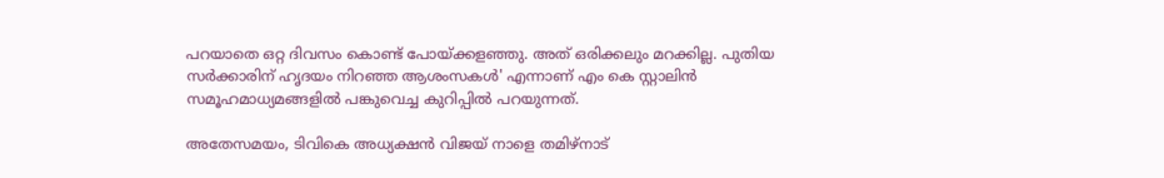പറയാതെ ഒറ്റ ദിവസം കൊണ്ട് പോയ്ക്കളഞ്ഞു. അത് ഒരിക്കലും മറക്കില്ല. പുതിയ സര്‍ക്കാരിന് ഹൃദയം നിറഞ്ഞ ആശംസകള്‍' എന്നാണ് എം കെ സ്റ്റാലിന്‍ സമൂഹമാധ്യമങ്ങളില്‍ പങ്കുവെച്ച കുറിപ്പില്‍ പറയുന്നത്.

അതേസമയം, ടിവികെ അധ്യക്ഷന്‍ വിജയ് നാളെ തമിഴ്‌നാട്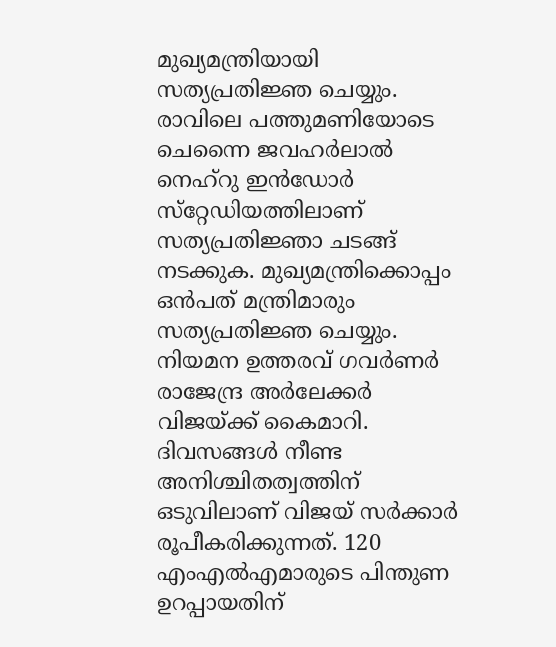മുഖ്യമന്ത്രിയായി സത്യപ്രതിജ്ഞ ചെയ്യും. രാവിലെ പത്തുമണിയോടെ ചെന്നൈ ജവഹര്‍ലാല്‍ നെഹ്‌റു ഇന്‍ഡോര്‍ സ്‌റ്റേഡിയത്തിലാണ് സത്യപ്രതിജ്ഞാ ചടങ്ങ് നടക്കുക. മുഖ്യമന്ത്രിക്കൊപ്പം ഒന്‍പത് മന്ത്രിമാരും സത്യപ്രതിജ്ഞ ചെയ്യും. നിയമന ഉത്തരവ് ഗവര്‍ണര്‍ രാജേന്ദ്ര അര്‍ലേക്കര്‍ വിജയ്ക്ക് കൈമാറി. ദിവസങ്ങള്‍ നീണ്ട അനിശ്ചിതത്വത്തിന് ഒടുവിലാണ് വിജയ് സര്‍ക്കാര്‍ രൂപീകരിക്കുന്നത്. 120 എംഎല്‍എമാരുടെ പിന്തുണ ഉറപ്പായതിന്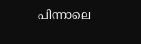പിന്നാലെ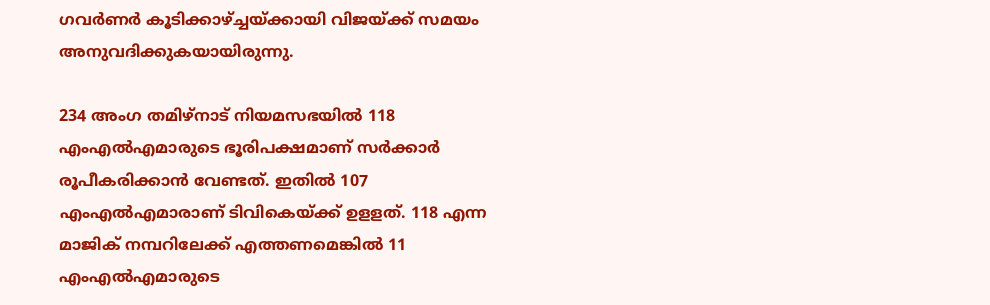ഗവര്‍ണര്‍ കൂടിക്കാഴ്ച്ചയ്ക്കായി വിജയ്ക്ക് സമയം അനുവദിക്കുകയായിരുന്നു.

234 അംഗ തമിഴ്നാട് നിയമസഭയിൽ 118 എംഎൽഎമാരുടെ ഭൂരിപക്ഷമാണ് സർക്കാർ രൂപീകരിക്കാൻ വേണ്ടത്. ഇതിൽ 107 എംഎൽഎമാരാണ് ടിവികെയ്ക്ക് ഉളളത്. 118 എന്ന മാജിക് നമ്പറിലേക്ക് എത്തണമെങ്കിൽ 11 എംഎൽഎമാരുടെ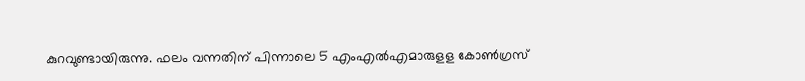കുറവുണ്ടായിരുന്നു. ഫലം വന്നതിന് പിന്നാലെ 5 എംഎൽഎമാരുളള കോൺഗ്രസ്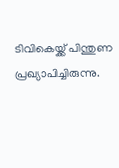ടിവികെയ്ക്ക് പിന്തുണ പ്രഖ്യാപിച്ചിരുന്നു.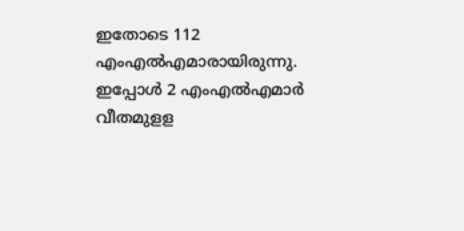ഇതോടെ 112 എംഎൽഎമാരായിരുന്നു. ഇപ്പോൾ 2 എംഎൽഎമാർ വീതമുളള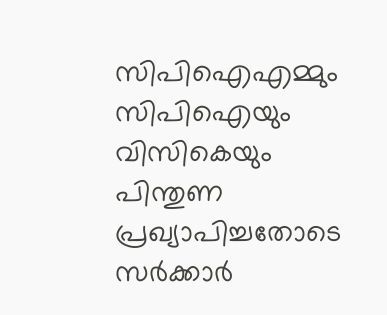സിപിഐഎമ്മും സിപിഐയും വിസികെയും പിന്തുണ പ്രഖ്യാപിച്ചതോടെ സർക്കാർ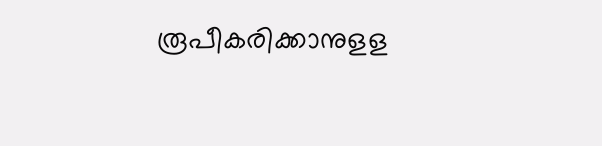രൂപീകരിക്കാനുളള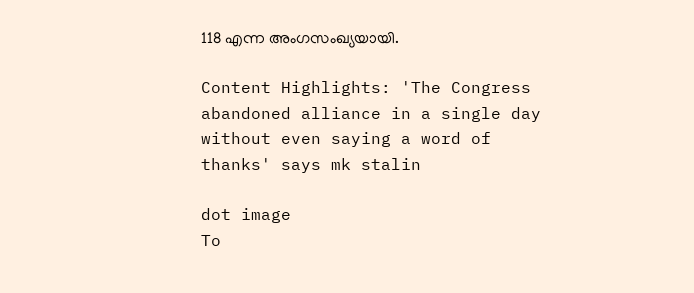118 എന്ന അംഗസംഖ്യയായി.

Content Highlights: 'The Congress abandoned alliance in a single day without even saying a word of thanks' says mk stalin

dot image
To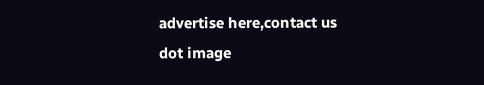advertise here,contact us
dot image